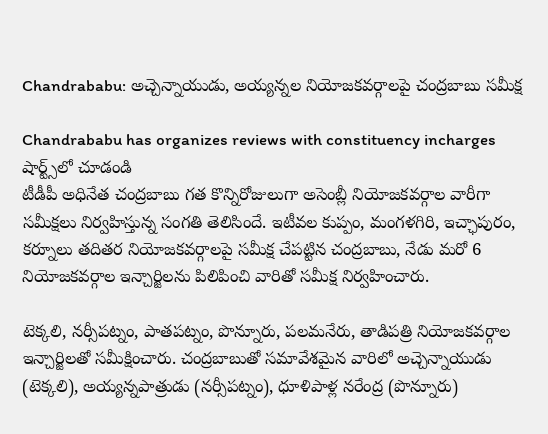Chandrababu: అచ్చెన్నాయుడు, అయ్యన్నల నియోజకవర్గాలపై చంద్రబాబు సమీక్ష

Chandrababu has organizes reviews with constituency incharges
షార్ట్స్‌లో చూడండి
టీడీపీ అధినేత చంద్రబాబు గత కొన్నిరోజులుగా అసెంబ్లీ నియోజకవర్గాల వారీగా సమీక్షలు నిర్వహిస్తున్న సంగతి తెలిసిందే. ఇటీవల కుప్పం, మంగళగిరి, ఇచ్ఛాపురం, కర్నూలు తదితర నియోజకవర్గాలపై సమీక్ష చేపట్టిన చంద్రబాబు, నేడు మరో 6 నియోజకవర్గాల ఇన్చార్జిలను పిలిపించి వారితో సమీక్ష నిర్వహించారు.

టెక్కలి, నర్సీపట్నం, పాతపట్నం, పొన్నూరు, పలమనేరు, తాడిపత్రి నియోజకవర్గాల ఇన్చార్జిలతో సమీక్షించారు. చంద్రబాబుతో సమావేశమైన వారిలో అచ్చెన్నాయుడు (టెక్కలి), అయ్యన్నపాత్రుడు (నర్సీపట్నం), ధూళిపాళ్ల నరేంద్ర (పొన్నూరు)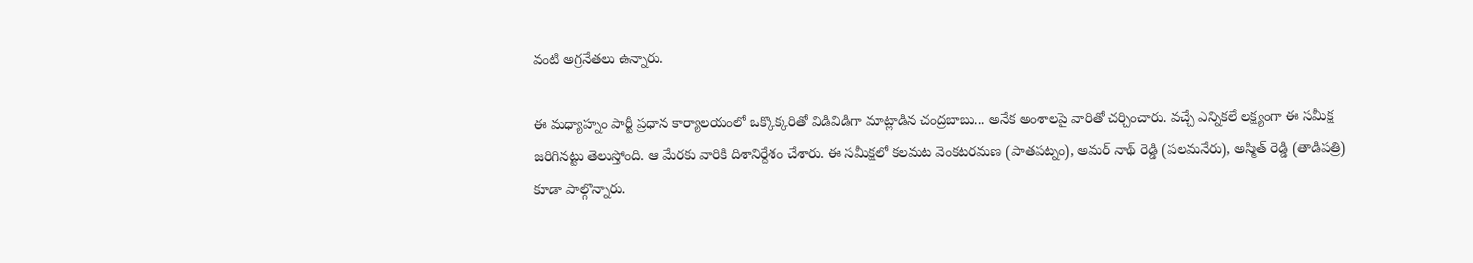వంటి అగ్రనేతలు ఉన్నారు.

ఈ మధ్యాహ్నం పార్టీ ప్రధాన కార్యాలయంలో ఒక్కొక్కరితో విడివిడిగా మాట్లాడిన చంద్రబాబు... అనేక అంశాలపై వారితో చర్చించారు. వచ్చే ఎన్నికలే లక్ష్యంగా ఈ సమీక్ష జరిగినట్టు తెలుస్తోంది. ఆ మేరకు వారికి దిశానిర్దేశం చేశారు. ఈ సమీక్షలో కలమట వెంకటరమణ (పాతపట్నం), అమర్ నాథ్ రెడ్డి (పలమనేరు), అస్మిత్ రెడ్డి (తాడిపత్రి) కూడా పాల్గొన్నారు.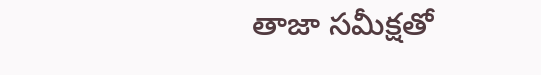తాజా సమీక్షతో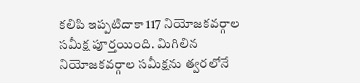కలిపి ఇప్పటిదాకా 117 నియోజకవర్గాల సమీక్ష పూర్తయింది. మిగిలిన నియోజకవర్గాల సమీక్షను త్వరలోనే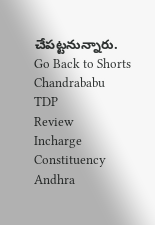చేపట్టనున్నారు.
Go Back to Shorts
Chandrababu
TDP
Review
Incharge
Constituency
Andhra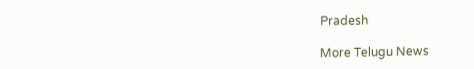Pradesh

More Telugu News